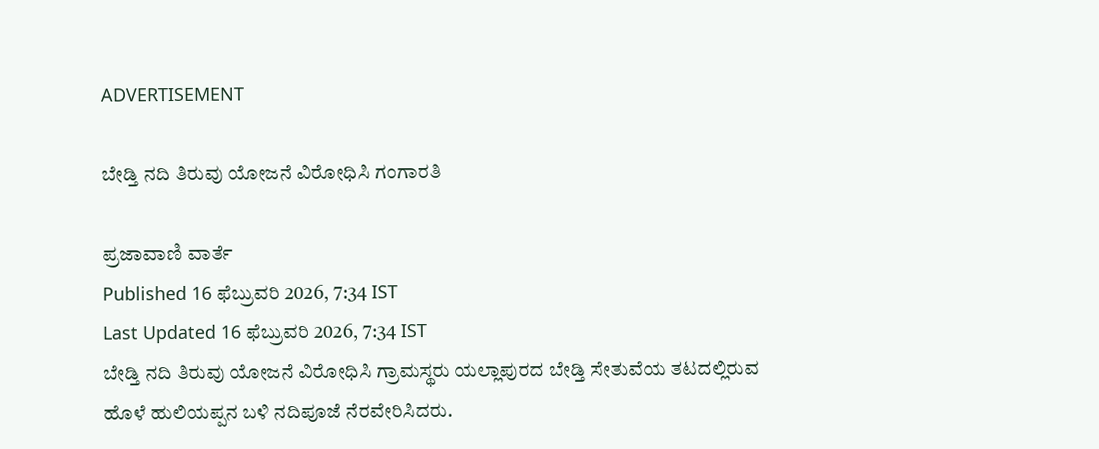ADVERTISEMENT

ಬೇಡ್ತಿ ನದಿ ತಿರುವು ಯೋಜನೆ ವಿರೋಧಿಸಿ ಗಂಗಾರತಿ

ಪ್ರಜಾವಾಣಿ ವಾರ್ತೆ
Published 16 ಫೆಬ್ರುವರಿ 2026, 7:34 IST
Last Updated 16 ಫೆಬ್ರುವರಿ 2026, 7:34 IST
ಬೇಡ್ತಿ ನದಿ ತಿರುವು ಯೋಜನೆ ವಿರೋಧಿಸಿ ಗ್ರಾಮಸ್ಥರು ಯಲ್ಲಾಪುರದ ಬೇಡ್ತಿ ಸೇತುವೆಯ ತಟದಲ್ಲಿರುವ ಹೊಳೆ ಹುಲಿಯಪ್ಪನ ಬಳಿ ನದಿಪೂಜೆ ನೆರವೇರಿಸಿದರು.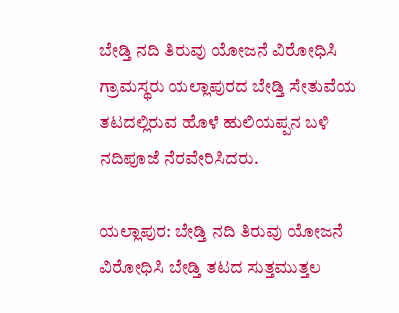ಬೇಡ್ತಿ ನದಿ ತಿರುವು ಯೋಜನೆ ವಿರೋಧಿಸಿ ಗ್ರಾಮಸ್ಥರು ಯಲ್ಲಾಪುರದ ಬೇಡ್ತಿ ಸೇತುವೆಯ ತಟದಲ್ಲಿರುವ ಹೊಳೆ ಹುಲಿಯಪ್ಪನ ಬಳಿ ನದಿಪೂಜೆ ನೆರವೇರಿಸಿದರು.

ಯಲ್ಲಾಪುರ: ಬೇಡ್ತಿ ನದಿ ತಿರುವು ಯೋಜನೆ ವಿರೋಧಿಸಿ ಬೇಡ್ತಿ ತಟದ ಸುತ್ತಮುತ್ತಲ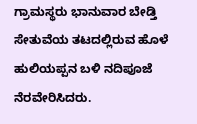ಗ್ರಾಮಸ್ಥರು ಭಾನುವಾರ ಬೇಡ್ತಿ ಸೇತುವೆಯ ತಟದಲ್ಲಿರುವ ಹೊಳೆ ಹುಲಿಯಪ್ಪನ ಬಳಿ ನದಿಪೂಜೆ ನೆರವೇರಿಸಿದರು.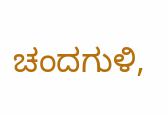ಚಂದಗುಳಿ,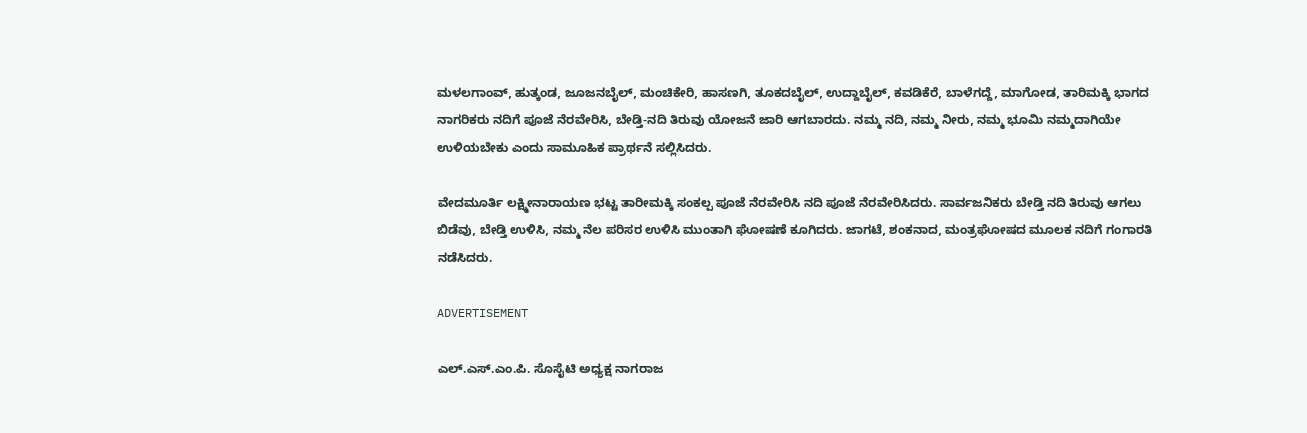ಮಳಲಗಾಂವ್, ಹುತ್ಕಂಡ, ಜೂಜನಬೈಲ್, ಮಂಚಿಕೇರಿ, ಹಾಸಣಗಿ, ತೂಕದಬೈಲ್, ಉದ್ದಾಬೈಲ್, ಕವಡಿಕೆರೆ, ಬಾಳೆಗದ್ದೆ, ಮಾಗೋಡ, ತಾರಿಮಕ್ಕಿ ಭಾಗದ ನಾಗರಿಕರು ನದಿಗೆ ಪೂಜೆ ನೆರವೇರಿಸಿ, ಬೇಡ್ತಿ-ನದಿ ತಿರುವು ಯೋಜನೆ ಜಾರಿ ಆಗಬಾರದು. ನಮ್ಮ ನದಿ, ನಮ್ಮ ನೀರು, ನಮ್ಮ ಭೂಮಿ ನಮ್ಮದಾಗಿಯೇ ಉಳಿಯಬೇಕು ಎಂದು ಸಾಮೂಹಿಕ ಪ್ರಾರ್ಥನೆ ಸಲ್ಲಿಸಿದರು.

ವೇದಮೂರ್ತಿ ಲಕ್ಷ್ಮೀನಾರಾಯಣ ಭಟ್ಟ ತಾರೀಮಕ್ಕಿ ಸಂಕಲ್ಪ ಪೂಜೆ ನೆರವೇರಿಸಿ ನದಿ ಪೂಜೆ ನೆರವೇರಿಸಿದರು. ಸಾರ್ವಜನಿಕರು ಬೇಡ್ತಿ ನದಿ ತಿರುವು ಆಗಲು ಬಿಡೆವು, ಬೇಡ್ತಿ ಉಳಿಸಿ, ನಮ್ಮ ನೆಲ ಪರಿಸರ ಉಳಿಸಿ ಮುಂತಾಗಿ ಘೋಷಣೆ ಕೂಗಿದರು. ಜಾಗಟೆ, ಶಂಕನಾದ, ಮಂತ್ರಘೋಷದ ಮೂಲಕ ನದಿಗೆ ಗಂಗಾರತಿ ನಡೆಸಿದರು.

ADVERTISEMENT

ಎಲ್.ಎಸ್.ಎಂ.ಪಿ. ಸೊಸೈಟಿ ಅಧ್ಯಕ್ಷ ನಾಗರಾಜ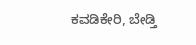ಕವಡಿಕೇರಿ, ಬೇಡ್ತಿ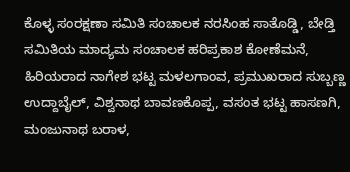ಕೊಳ್ಳ ಸಂರಕ್ಷಣಾ ಸಮಿತಿ ಸಂಚಾಲಕ ನರಸಿಂಹ ಸಾತೊಡ್ಡಿ, ಬೇಡ್ತಿ ಸಮಿತಿಯ ಮಾದ್ಯಮ ಸಂಚಾಲಕ ಹರಿಪ್ರಕಾಶ ಕೋಣೆಮನೆ, ಹಿರಿಯರಾದ ನಾಗೇಶ ಭಟ್ಟ ಮಳಲಗಾಂವ, ಪ್ರಮುಖರಾದ ಸುಬ್ಬಣ್ಣ ಉದ್ದಾಬೈಲ್, ವಿಶ್ವನಾಥ ಬಾವಣಕೊಪ್ಪ, ವಸಂತ ಭಟ್ಟ ಹಾಸಣಗಿ, ಮಂಜುನಾಥ ಬರಾಳ,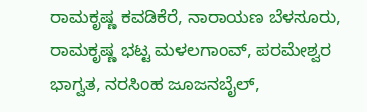ರಾಮಕೃಷ್ಣ ಕವಡಿಕೆರೆ, ನಾರಾಯಣ ಬೆಳಸೂರು, ರಾಮಕೃಷ್ಣ ಭಟ್ಟ ಮಳಲಗಾಂವ್, ಪರಮೇಶ್ವರ ಭಾಗ್ವತ, ನರಸಿಂಹ ಜೂಜನಬೈಲ್,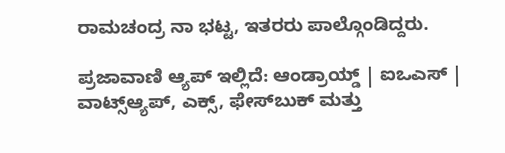ರಾಮಚಂದ್ರ ನಾ ಭಟ್ಟ, ಇತರರು ಪಾಲ್ಗೊಂಡಿದ್ದರು.

ಪ್ರಜಾವಾಣಿ ಆ್ಯಪ್ ಇಲ್ಲಿದೆ: ಆಂಡ್ರಾಯ್ಡ್ | ಐಒಎಸ್ | ವಾಟ್ಸ್ಆ್ಯಪ್, ಎಕ್ಸ್, ಫೇಸ್‌ಬುಕ್ ಮತ್ತು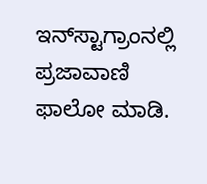ಇನ್‌ಸ್ಟಾಗ್ರಾಂನಲ್ಲಿ ಪ್ರಜಾವಾಣಿ ಫಾಲೋ ಮಾಡಿ.